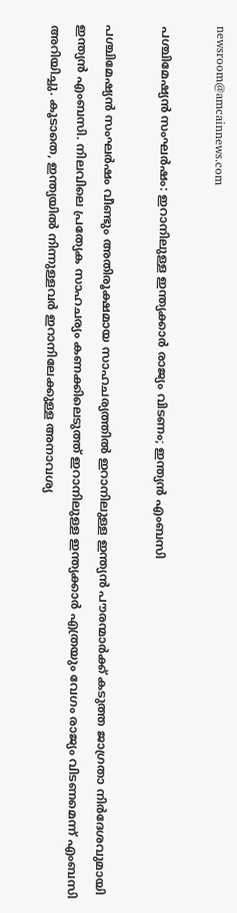newsroom@amcainnews.com

പശ്ചിമേഷ്യന്‍ സംഘര്‍ഷം: ഇറാനിലുള്ള ഇന്ത്യക്കാര്‍ രാജ്യം വിടണം; ഇന്ത്യന്‍ എംബസി

പശ്ചിമേഷ്യന്‍ സംഘര്‍ഷം വീണ്ടും അതിരൂക്ഷമായ സാഹചര്യത്തില്‍ ഇറാനിലുള്ള ഇന്ത്യന്‍ പൗരന്മാര്‍ക്ക് കടുത്ത ജാഗ്രതാ നിര്‍ദേശവുമായി ഇന്ത്യന്‍ എംബസി. നിലവിലെ പ്രത്യേക സാഹചര്യം കണക്കിലെടുത്ത് ഇറാനിലുള്ള ഇന്ത്യക്കാര്‍ എത്രയും വേഗം രാജ്യം വിടണമെന്ന് എംബസി അറിയിച്ചു. കൂടാതെ, ഇന്ത്യയില്‍ നിന്നുള്ളവര്‍ ഇറാനിലേക്കുള്ള അനാവശ്യ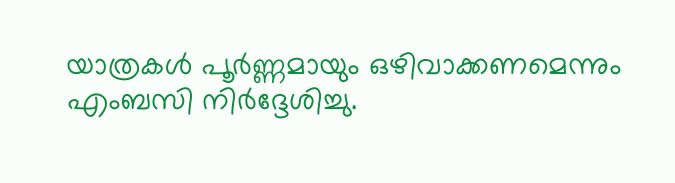യാത്രകള്‍ പൂര്‍ണ്ണമായും ഒഴിവാക്കണമെന്നും എംബസി നിർദ്ദേശിച്ചു.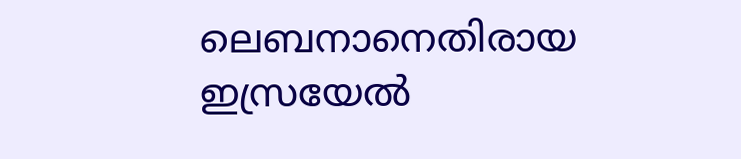ലെബനാനെതിരായ ഇസ്രയേല്‍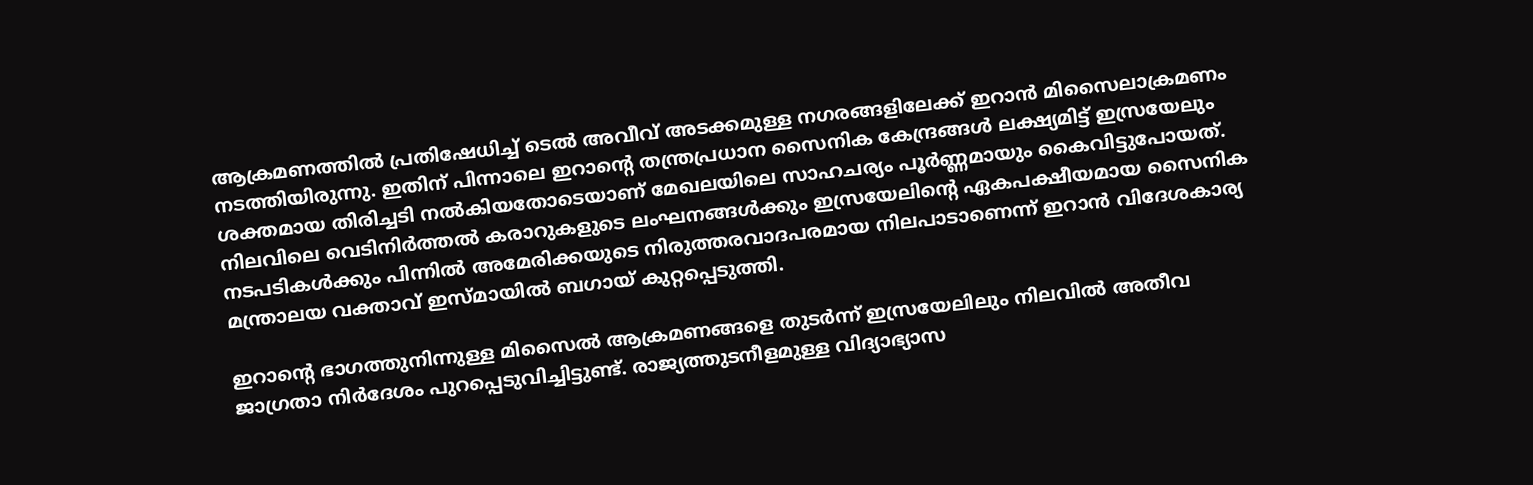ആക്രമണത്തില്‍ പ്രതിഷേധിച്ച് ടെല്‍ അവീവ് അടക്കമുള്ള നഗരങ്ങളിലേക്ക് ഇറാന്‍ മിസൈലാക്രമണം നടത്തിയിരുന്നു. ഇതിന് പിന്നാലെ ഇറാന്റെ തന്ത്രപ്രധാന സൈനിക കേന്ദ്രങ്ങള്‍ ലക്ഷ്യമിട്ട് ഇസ്രയേലും ശക്തമായ തിരിച്ചടി നല്‍കിയതോടെയാണ് മേഖലയിലെ സാഹചര്യം പൂര്‍ണ്ണമായും കൈവിട്ടുപോയത്. നിലവിലെ വെടിനിര്‍ത്തല്‍ കരാറുകളുടെ ലംഘനങ്ങള്‍ക്കും ഇസ്രയേലിന്റെ ഏകപക്ഷീയമായ സൈനിക നടപടികള്‍ക്കും പിന്നില്‍ അമേരിക്കയുടെ നിരുത്തരവാദപരമായ നിലപാടാണെന്ന് ഇറാന്‍ വിദേശകാര്യ മന്ത്രാലയ വക്താവ് ഇസ്മായില്‍ ബഗായ് കുറ്റപ്പെടുത്തി.

ഇറാന്റെ ഭാഗത്തുനിന്നുള്ള മിസൈല്‍ ആക്രമണങ്ങളെ തുടര്‍ന്ന് ഇസ്രയേലിലും നിലവില്‍ അതീവ ജാഗ്രതാ നിര്‍ദേശം പുറപ്പെടുവിച്ചിട്ടുണ്ട്. രാജ്യത്തുടനീളമുള്ള വിദ്യാഭ്യാസ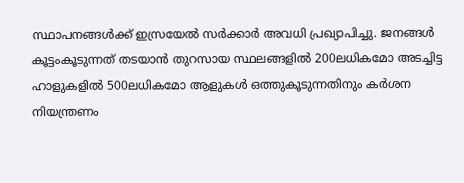സ്ഥാപനങ്ങള്‍ക്ക് ഇസ്രയേല്‍ സര്‍ക്കാര്‍ അവധി പ്രഖ്യാപിച്ചു. ജനങ്ങള്‍ കൂട്ടംകൂടുന്നത് തടയാന്‍ തുറസായ സ്ഥലങ്ങളില്‍ 200ലധികമോ അടച്ചിട്ട ഹാളുകളില്‍ 500ലധികമോ ആളുകള്‍ ഒത്തുകൂടുന്നതിനും കര്‍ശന നിയന്ത്രണം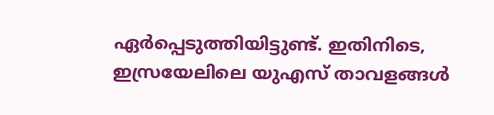ഏര്‍പ്പെടുത്തിയിട്ടുണ്ട്. ഇതിനിടെ, ഇസ്രയേലിലെ യുഎസ് താവളങ്ങള്‍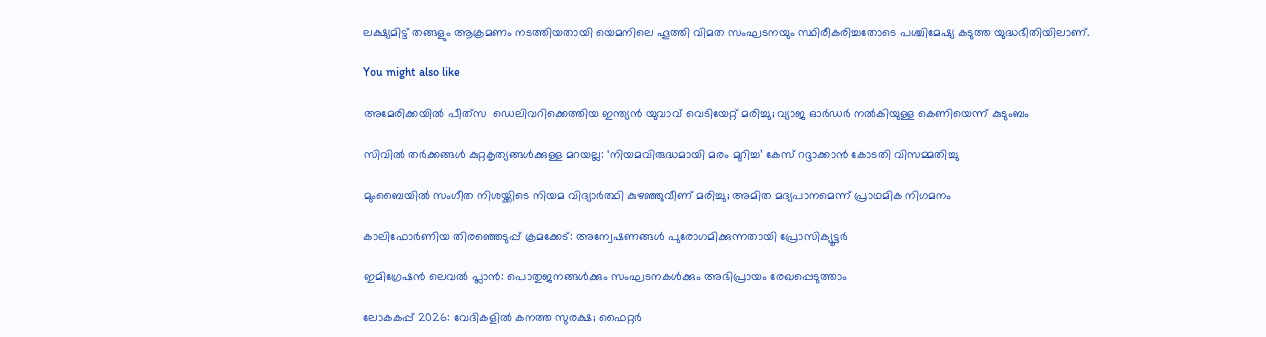ലക്ഷ്യമിട്ട് തങ്ങളും ആക്രമണം നടത്തിയതായി യെമനിലെ ഹൂത്തി വിമത സംഘടനയും സ്ഥിരീകരിച്ചതോടെ പശ്ചിമേഷ്യ കടുത്ത യുദ്ധഭീതിയിലാണ്.

You might also like

അമേരിക്കയില്‍ പീത്‌സ  ഡെലിവറിക്കെത്തിയ ഇന്ത്യന്‍ യുവാവ് വെടിയേറ്റ് മരിച്ചു; വ്യാജ ഓര്‍ഡര്‍ നല്‍കിയുള്ള കെണിയെന്ന് കുടുംബം

സിവിൽ തർക്കങ്ങൾ കുറ്റകൃത്യങ്ങൾക്കുള്ള മറയല്ല: ‘നിയമവിരുദ്ധമായി മരം മുറിച്ച’ കേസ് റദ്ദാക്കാൻ കോടതി വിസമ്മതിച്ചു

മുംബൈയിൽ സംഗീത നിശയ്ക്കിടെ നിയമ വിദ്യാർത്ഥി കുഴഞ്ഞുവീണ് മരിച്ചു; അമിത മദ്യപാനമെന്ന് പ്രാഥമിക നിഗമനം

കാലിഫോര്‍ണിയ തിരഞ്ഞെടുപ്പ് ക്രമക്കേട്: അന്വേഷണങ്ങള്‍ പുരോഗമിക്കുന്നതായി പ്രോസിക്യൂട്ടര്‍

ഇമിഗ്രേഷൻ ലെവൽ പ്ലാൻ: പൊതുജനങ്ങൾക്കും സംഘടനകൾക്കും അഭിപ്രായം രേഖപ്പെടുത്താം

ലോകകപ്പ് 2026: വേദികളിൽ കനത്ത സുരക്ഷ; ഫൈറ്റർ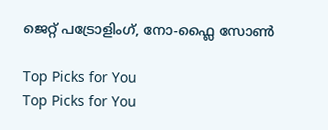ജെറ്റ് പട്രോളിംഗ്, നോ-ഫ്ലൈ സോൺ

Top Picks for You
Top Picks for You